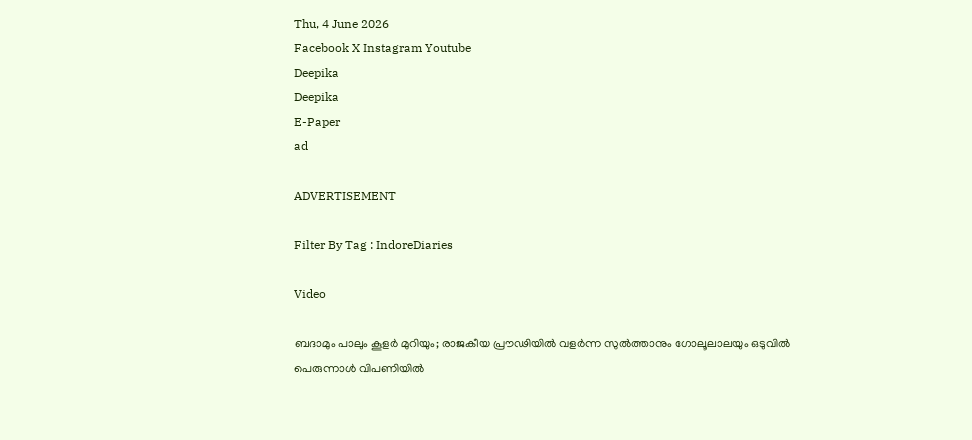Thu, 4 June 2026
Facebook X Instagram Youtube
Deepika
Deepika
E-Paper
ad

ADVERTISEMENT

Filter By Tag : IndoreDiaries

Video

ബദാമും പാലും കൂളർ മുറിയും; രാജകീയ പ്രൗഢിയിൽ വളർന്ന സുൽത്താനും ഗോലൂലാലയും ഒടുവിൽ പെരുന്നാൾ വിപണിയിൽ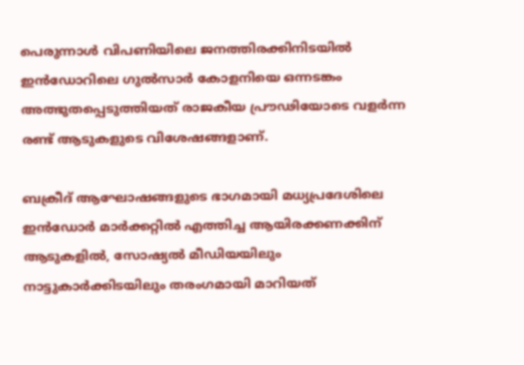പെരുന്നാൾ വിപണിയിലെ ജനത്തിരക്കിനിടയിൽ ഇൻഡോറിലെ ഗുൽസാർ കോളനിയെ ഒന്നടങ്കം അത്ഭുതപ്പെടുത്തിയത് രാജകീയ പ്രൗഢിയോടെ വളർന്ന രണ്ട് ആടുകളുടെ വിശേഷങ്ങളാണ്.

ബക്രീദ് ആഘോഷങ്ങളുടെ ഭാഗമായി മധ്യപ്രദേശിലെ ഇൻഡോർ മാർക്കറ്റിൽ എത്തിച്ച ആയിരക്കണക്കിന് ആടുകളിൽ, സോഷ്യൽ മീഡിയയിലും നാട്ടുകാർക്കിടയിലും തരംഗമായി മാറിയത്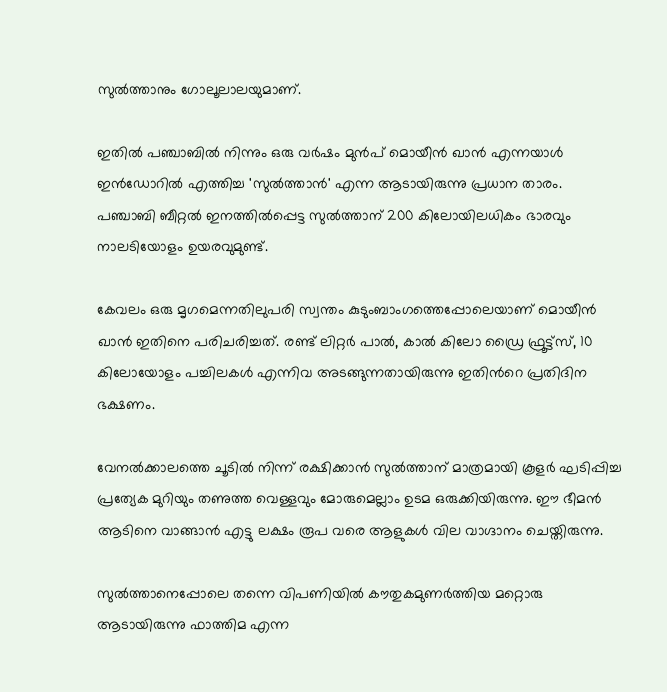സുൽത്താനും ഗോലൂലാലയുമാണ്.

ഇതിൽ പഞ്ചാബിൽ നിന്നും ഒരു വർഷം മുൻപ് മൊയീൻ ഖാൻ എന്നയാൾ ഇൻഡോറിൽ എത്തിച്ച 'സുൽത്താൻ' എന്ന ആടായിരുന്നു പ്രധാന താരം. പഞ്ചാബി ബീറ്റൽ ഇനത്തിൽപ്പെട്ട സുൽത്താന് 200 കിലോയിലധികം ഭാരവും നാലടിയോളം ഉയരവുമുണ്ട്.

കേവലം ഒരു മൃഗമെന്നതിലുപരി സ്വന്തം കുടുംബാംഗത്തെപ്പോലെയാണ് മൊയീൻ ഖാൻ ഇതിനെ പരിചരിച്ചത്. രണ്ട് ലിറ്റർ പാൽ, കാൽ കിലോ ഡ്രൈ ഫ്രൂട്ട്സ്, 10 കിലോയോളം പച്ചിലകൾ എന്നിവ അടങ്ങുന്നതായിരുന്നു ഇതിന്‍റെ പ്രതിദിന ഭക്ഷണം.

വേനൽക്കാലത്തെ ചൂടിൽ നിന്ന് രക്ഷിക്കാൻ സുൽത്താന് മാത്രമായി കൂളർ ഘടിപ്പിച്ച പ്രത്യേക മുറിയും തണുത്ത വെള്ളവും മോരുമെല്ലാം ഉടമ ഒരുക്കിയിരുന്നു. ഈ ഭീമൻ ആടിനെ വാങ്ങാൻ എട്ടു ലക്ഷം രൂപ വരെ ആളുകൾ വില വാഗ്ദാനം ചെയ്തിരുന്നു.

സുൽത്താനെപ്പോലെ തന്നെ വിപണിയിൽ കൗതുകമുണർത്തിയ മറ്റൊരു ആടായിരുന്നു ഫാത്തിമ എന്ന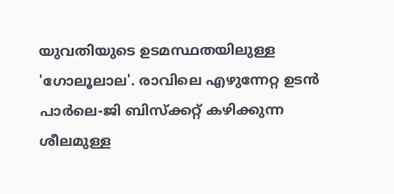യുവതിയുടെ ഉടമസ്ഥതയിലുള്ള 'ഗോലൂലാല'. രാവിലെ എഴുന്നേറ്റ ഉടൻ പാർലെ-ജി ബിസ്ക്കറ്റ് കഴിക്കുന്ന ശീലമുള്ള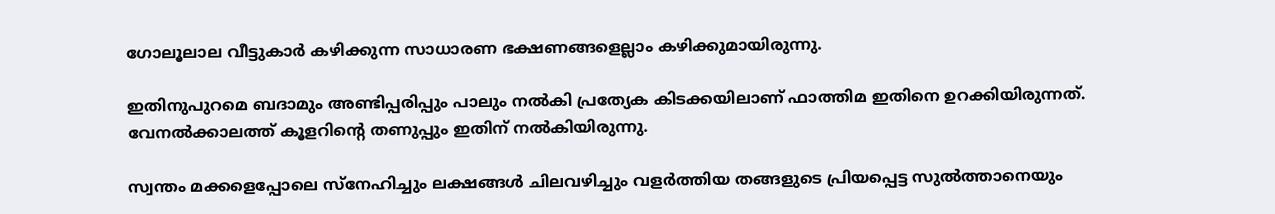ഗോലൂലാല വീട്ടുകാർ കഴിക്കുന്ന സാധാരണ ഭക്ഷണങ്ങളെല്ലാം കഴിക്കുമായിരുന്നു.

ഇതിനുപുറമെ ബദാമും അണ്ടിപ്പരിപ്പും പാലും നൽകി പ്രത്യേക കിടക്കയിലാണ് ഫാത്തിമ ഇതിനെ ഉറക്കിയിരുന്നത്. വേനൽക്കാലത്ത് കൂളറിന്‍റെ തണുപ്പും ഇതിന് നൽകിയിരുന്നു.

സ്വന്തം മക്കളെപ്പോലെ സ്നേഹിച്ചും ലക്ഷങ്ങൾ ചിലവഴിച്ചും വളർത്തിയ തങ്ങളുടെ പ്രിയപ്പെട്ട സുൽത്താനെയും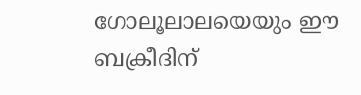ഗോലൂലാലയെയും ഈ ബക്രീദിന്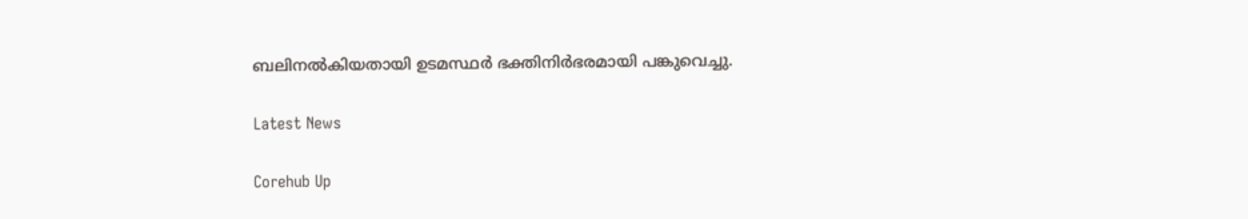ബലിനൽകിയതായി ഉടമസ്ഥർ ഭക്തിനിർഭരമായി പങ്കുവെച്ചു.

Latest News

Corehub Up